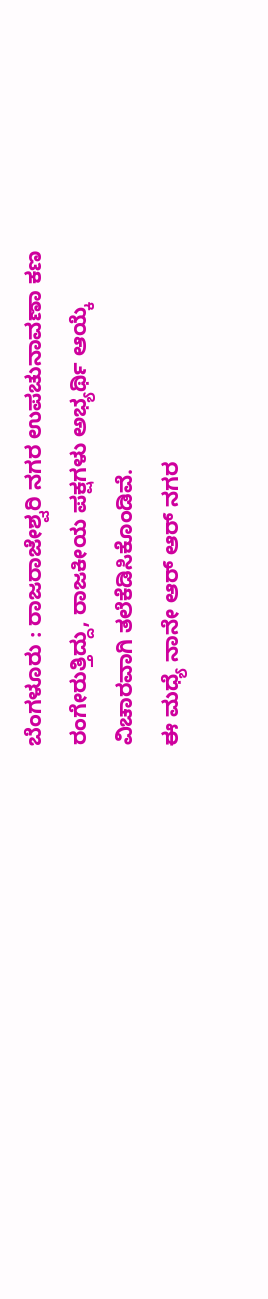ಬೆಂಗಳೂರು : ರಾಜರಾಜೇಶ್ವರಿ ನಗರ ಉಪಚುನಾವಣಾ ಕಣ ರಂಗೇರುತ್ತಿದ್ದು, ರಾಜಕೀಯ ಪಕ್ಷಗಳು ಅಭ್ಯರ್ಥಿ ಆಯ್ಕೆ ವಿಚಾರವಾಗಿ ತಲೆಕೆಡಿಸಿಕೊಂಡಿವೆ.
ಈ ಮಧ್ಯೆ ನಾನೇ ಆರ್ ಆರ್ ನಗರ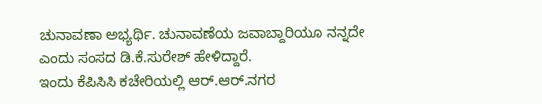ಚುನಾವಣಾ ಅಭ್ಯರ್ಥಿ. ಚುನಾವಣೆಯ ಜವಾಬ್ದಾರಿಯೂ ನನ್ನದೇ ಎಂದು ಸಂಸದ ಡಿ.ಕೆ.ಸುರೇಶ್ ಹೇಳಿದ್ದಾರೆ.
ಇಂದು ಕೆಪಿಸಿಸಿ ಕಚೇರಿಯಲ್ಲಿ ಆರ್.ಆರ್.ನಗರ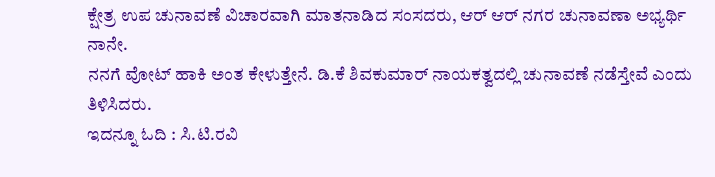ಕ್ಷೇತ್ರ ಉಪ ಚುನಾವಣೆ ವಿಚಾರವಾಗಿ ಮಾತನಾಡಿದ ಸಂಸದರು, ಆರ್ ಆರ್ ನಗರ ಚುನಾವಣಾ ಅಭ್ಯರ್ಥಿ ನಾನೇ.
ನನಗೆ ವೋಟ್ ಹಾಕಿ ಅಂತ ಕೇಳುತ್ತೇನೆ. ಡಿ.ಕೆ ಶಿವಕುಮಾರ್ ನಾಯಕತ್ವದಲ್ಲಿ ಚುನಾವಣೆ ನಡೆಸ್ತೇವೆ ಎಂದು ತಿಳಿಸಿದರು.
ಇದನ್ನೂ ಓದಿ : ಸಿ.ಟಿ.ರವಿ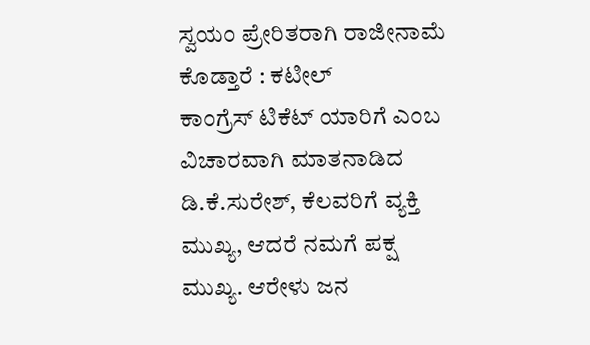ಸ್ವಯಂ ಪ್ರೇರಿತರಾಗಿ ರಾಜೀನಾಮೆ ಕೊಡ್ತಾರೆ : ಕಟೀಲ್
ಕಾಂಗ್ರೆಸ್ ಟಿಕೆಟ್ ಯಾರಿಗೆ ಎಂಬ ವಿಚಾರವಾಗಿ ಮಾತನಾಡಿದ ಡಿ.ಕೆ.ಸುರೇಶ್, ಕೆಲವರಿಗೆ ವ್ಯಕ್ತಿ ಮುಖ್ಯ, ಆದರೆ ನಮಗೆ ಪಕ್ಷ ಮುಖ್ಯ. ಆರೇಳು ಜನ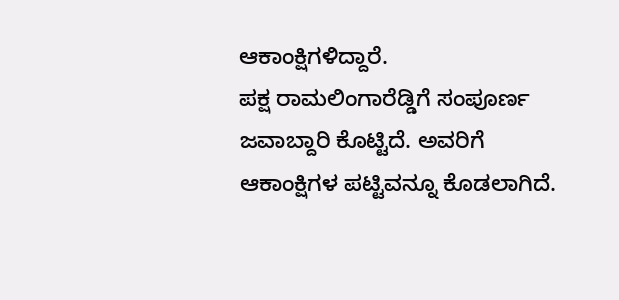ಆಕಾಂಕ್ಷಿಗಳಿದ್ದಾರೆ.
ಪಕ್ಷ ರಾಮಲಿಂಗಾರೆಡ್ಡಿಗೆ ಸಂಪೂರ್ಣ ಜವಾಬ್ದಾರಿ ಕೊಟ್ಟಿದೆ. ಅವರಿಗೆ ಆಕಾಂಕ್ಷಿಗಳ ಪಟ್ಟಿವನ್ನೂ ಕೊಡಲಾಗಿದೆ.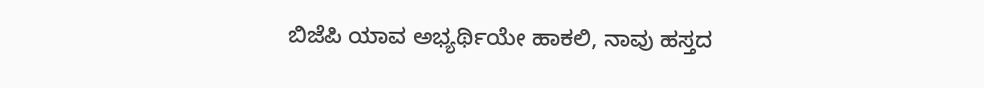ಬಿಜೆಪಿ ಯಾವ ಅಭ್ಯರ್ಥಿಯೇ ಹಾಕಲಿ, ನಾವು ಹಸ್ತದ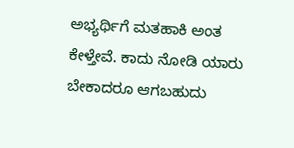ಅಭ್ಯರ್ಥಿಗೆ ಮತಹಾಕಿ ಅಂತ ಕೇಳ್ತೇವೆ. ಕಾದು ನೋಡಿ ಯಾರು ಬೇಕಾದರೂ ಆಗಬಹುದು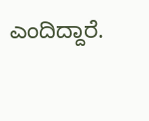ಎಂದಿದ್ದಾರೆ.